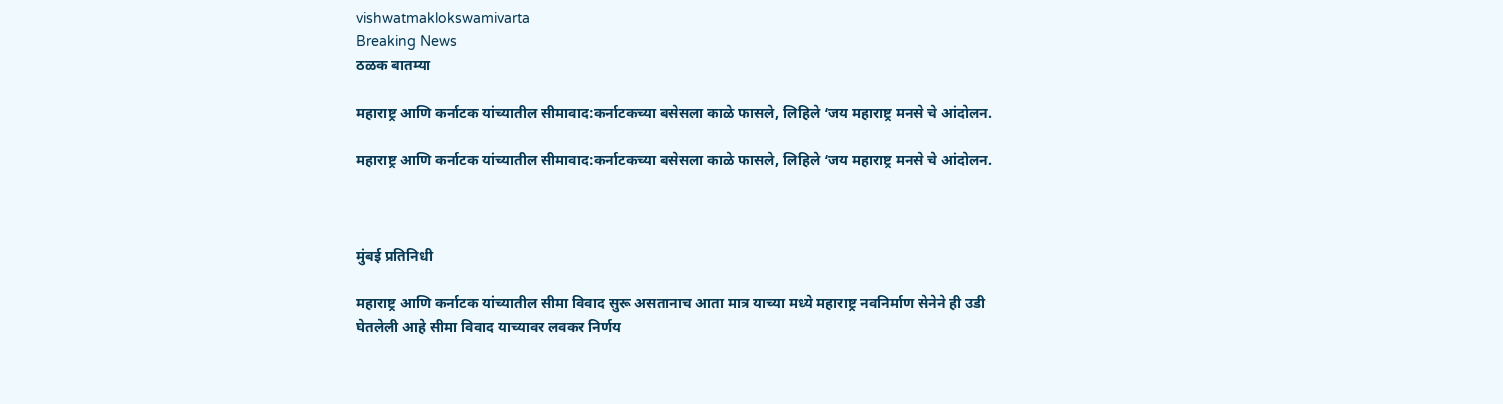vishwatmaklokswamivarta
Breaking News
ठळक बातम्या

महाराष्ट्र आणि कर्नाटक यांच्यातील सीमावाद:कर्नाटकच्या बसेसला काळे फासले, लिहिले ‘जय महाराष्ट्र मनसे चे आंदोलन.

महाराष्ट्र आणि कर्नाटक यांच्यातील सीमावाद:कर्नाटकच्या बसेसला काळे फासले, लिहिले ‘जय महाराष्ट्र मनसे चे आंदोलन.



मुंबई प्रतिनिधी

महाराष्ट्र आणि कर्नाटक यांच्यातील सीमा विवाद सुरू असतानाच आता मात्र याच्या मध्ये महाराष्ट्र नवनिर्माण सेनेने ही उडी घेतलेली आहे सीमा विवाद याच्यावर लवकर निर्णय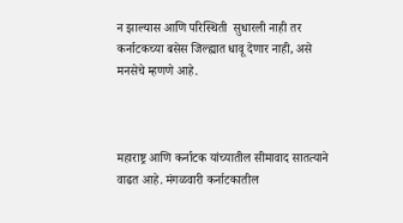न झाल्यास आणि परिस्थिती  सुधारली नाही तर कर्नाटकच्या बसेस जिल्ह्यात धावू देणार नाही, असे मनसेचे म्हणणे आहे.



महाराष्ट्र आणि कर्नाटक यांच्यातील सीमावाद सातत्याने वाढत आहे. मंगळवारी कर्नाटकातील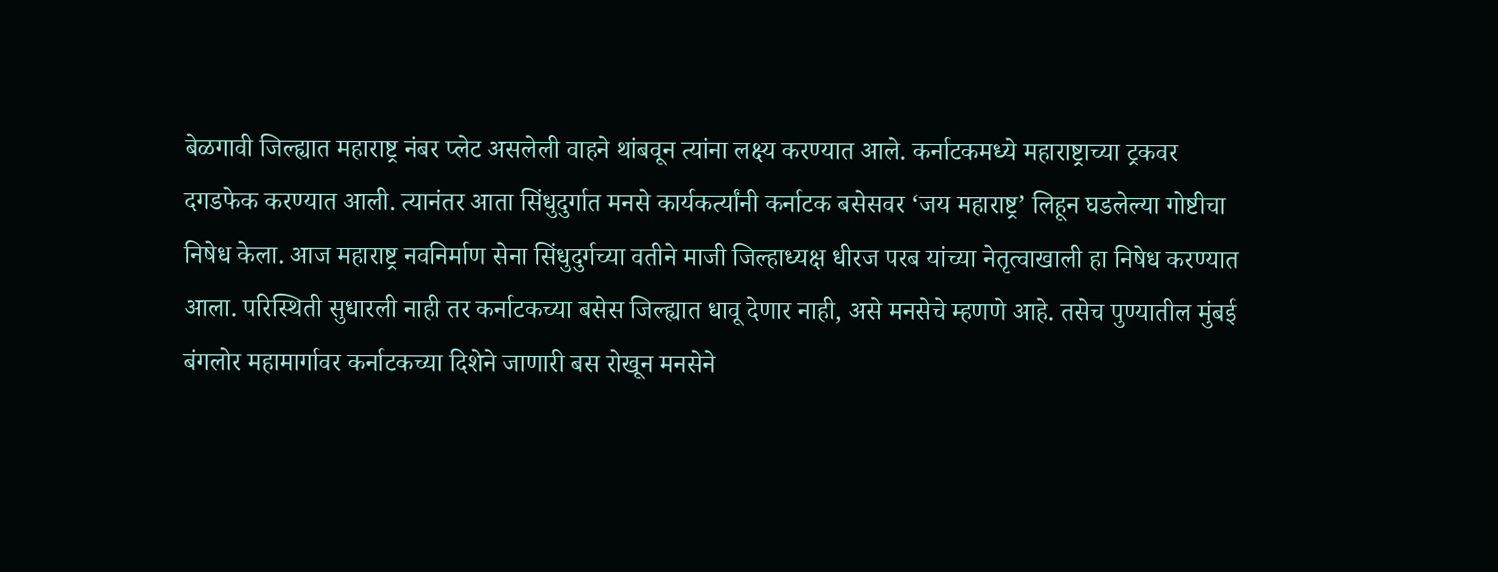बेळगावी जिल्ह्यात महाराष्ट्र नंबर प्लेट असलेली वाहने थांबवून त्यांना लक्ष्य करण्यात आले. कर्नाटकमध्ये महाराष्ट्राच्या ट्रकवर दगडफेक करण्यात आली. त्यानंतर आता सिंधुदुर्गात मनसे कार्यकर्त्यांनी कर्नाटक बसेसवर ‘जय महाराष्ट्र’ लिहून घडलेल्या गोष्टीचा निषेध केला. आज महाराष्ट्र नवनिर्माण सेना सिंधुदुर्गच्या वतीने माजी जिल्हाध्यक्ष धीरज परब यांच्या नेतृत्वाखाली हा निषेध करण्यात आला. परिस्थिती सुधारली नाही तर कर्नाटकच्या बसेस जिल्ह्यात धावू देणार नाही, असे मनसेचे म्हणणे आहे. तसेच पुण्यातील मुंबई बंगलोर महामार्गावर कर्नाटकच्या दिशेने जाणारी बस रोखून मनसेने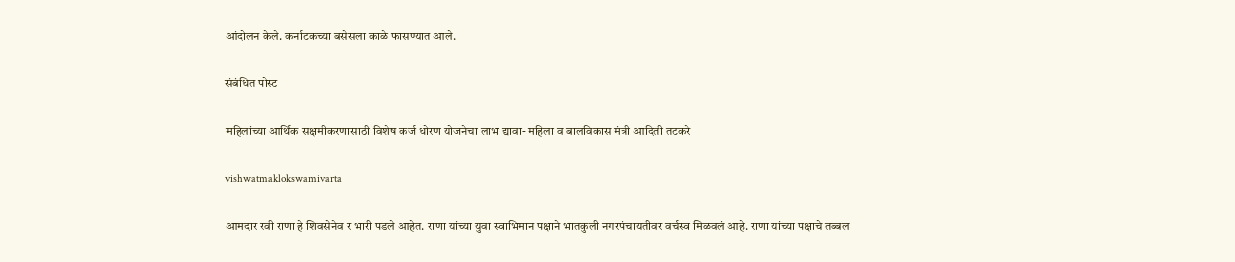आंदोलन केले. कर्नाटकच्या बसेसला काळे फासण्यात आले.

संबंधित पोस्ट

महिलांच्या आर्थिक सक्षमीकरणासाठी विशेष कर्ज धोरण योजनेचा लाभ द्यावा- महिला व बालविकास मंत्री आदिती तटकरे

vishwatmaklokswamivarta

आमदार रवी राणा हे शिवसेनेव र भारी पडले आहेत. राणा यांच्या युवा स्वाभिमान पक्षाने भातकुली नगरपंचायतीवर वर्चस्व मिळवलं आहे. राणा यांच्या पक्षाचे तब्बल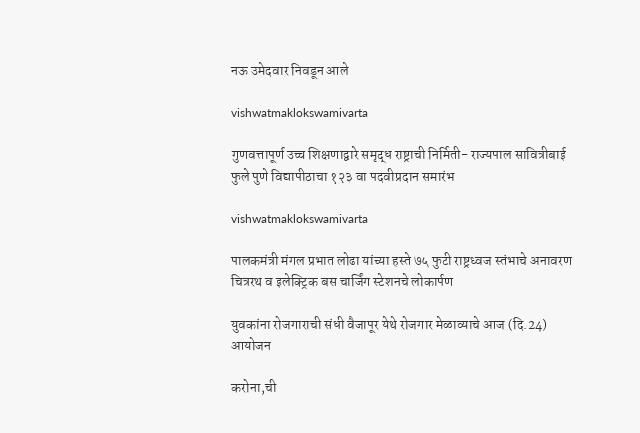नऊ उमेदवार निवडून आले

vishwatmaklokswamivarta

गुणवत्तापूर्ण उच्च शिक्षणाद्वारे समृद्ध राष्ट्राची निर्मिती- राज्यपाल सावित्रीबाई फुले पुणे विद्यापीठाचा १२३ वा पदवीप्रदान समारंभ

vishwatmaklokswamivarta

पालकमंत्री मंगल प्रभात लोढा यांच्या हस्ते ७५ फुटी राष्ट्रध्वज स्तंभाचे अनावरण चित्ररथ व इलेक्ट्रिक बस चार्जिंग स्टेशनचे लोकार्पण

युवकांना रोजगाराची संधी वैजापूर येथे रोजगार मेळाव्याचे आज (दि.24) आयोजन

करोना,ची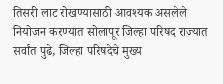तिसरी लाट रोखण्यासाठी आवश्‍यक असलेले नियोजन करण्यात सोलापूर जिल्हा परिषद राज्यात सर्वांत पुढे, जिल्हा परिषदेचे मुख्य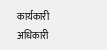कार्यकारी अधिकारी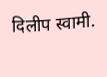दिलीप स्वामी.